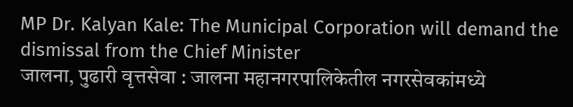MP Dr. Kalyan Kale: The Municipal Corporation will demand the dismissal from the Chief Minister
जालना, पुढारी वृत्तसेवा : जालना महानगरपालिकेतील नगरसेवकांमध्ये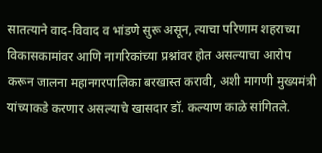सातत्याने वाद-विवाद व भांडणे सुरू असून, त्याचा परिणाम शहराच्या विकासकामांवर आणि नागरिकांच्या प्रश्नांवर होत असल्याचा आरोप करून जालना महानगरपालिका बरखास्त करावी, अशी मागणी मुख्यमंत्री यांच्याकडे करणार असल्याचे खासदार डॉ. कल्याण काळे सांगितले.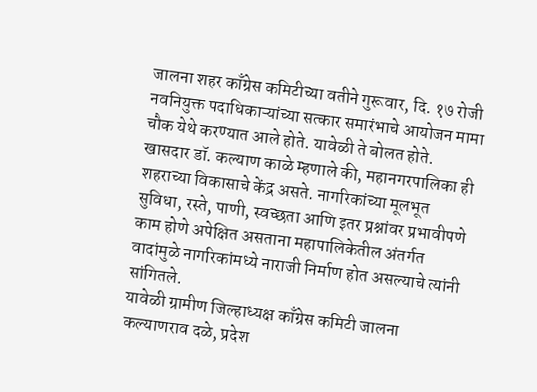जालना शहर काँग्रेस कमिटीच्या वतीने गुरूवार, दि. १७ रोजी नवनियुक्त पदाधिकाऱ्यांच्या सत्कार समारंभाचे आयोजन मामा चौक येथे करण्यात आले होते. यावेळी ते बोलत होते. खासदार डॉ. कल्याण काळे म्हणाले की, महानगरपालिका ही शहराच्या विकासाचे केंद्र असते. नागरिकांच्या मूलभूत सुविधा, रस्ते, पाणी, स्वच्छता आणि इतर प्रश्नांवर प्रभावीपणे काम होणे अपेक्षित असताना महापालिकेतील अंतर्गत वादांमुळे नागरिकांमध्ये नाराजी निर्माण होत असल्याचे त्यांनी सांगितले.
यावेळी ग्रामीण जिल्हाध्यक्ष काँग्रेस कमिटी जालना कल्याणराव दळे, प्रदेश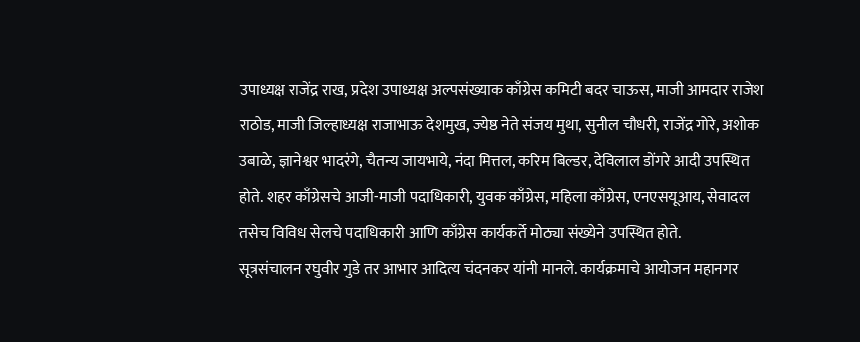उपाध्यक्ष राजेंद्र राख, प्रदेश उपाध्यक्ष अल्पसंख्याक काँग्रेस कमिटी बदर चाऊस, माजी आमदार राजेश राठोड, माजी जिल्हाध्यक्ष राजाभाऊ देशमुख, ज्येष्ठ नेते संजय मुथा, सुनील चौधरी, राजेंद्र गोरे, अशोक उबाळे, ज्ञानेश्वर भादरंगे, चैतन्य जायभाये, नंदा मित्तल, करिम बिल्डर, देविलाल डोंगरे आदी उपस्थित होते. शहर काँग्रेसचे आजी-माजी पदाधिकारी, युवक काँग्रेस, महिला काँग्रेस, एनएसयूआय, सेवादल तसेच विविध सेलचे पदाधिकारी आणि काँग्रेस कार्यकर्ते मोठ्या संख्येने उपस्थित होते.
सूत्रसंचालन रघुवीर गुडे तर आभार आदित्य चंदनकर यांनी मानले. कार्यक्रमाचे आयोजन महानगर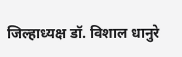जिल्हाध्यक्ष डॉ. विशाल धानुरे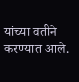यांच्या वतीने करण्यात आले.